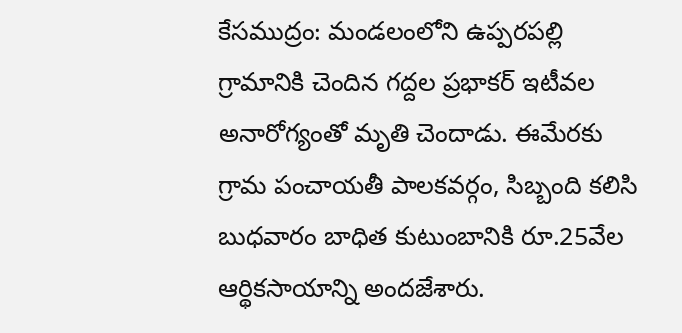కేసముద్రం: మండలంలోని ఉప్పరపల్లి గ్రామానికి చెందిన గద్దల ప్రభాకర్ ఇటీవల అనారోగ్యంతో మృతి చెందాడు. ఈమేరకు గ్రామ పంచాయతీ పాలకవర్గం, సిబ్బంది కలిసి బుధవారం బాధిత కుటుంబానికి రూ.25వేల ఆర్థికసాయాన్ని అందజేశారు.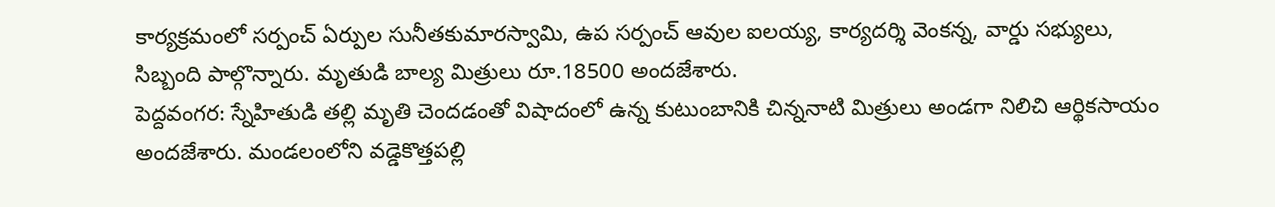కార్యక్రమంలో సర్పంచ్ ఏర్పుల సునీతకుమారస్వామి, ఉప సర్పంచ్ ఆవుల ఐలయ్య, కార్యదర్శి వెంకన్న, వార్డు సభ్యులు, సిబ్బంది పాల్గొన్నారు. మృతుడి బాల్య మిత్రులు రూ.18500 అందజేశారు.
పెద్దవంగర: స్నేహితుడి తల్లి మృతి చెందడంతో విషాదంలో ఉన్న కుటుంబానికి చిన్ననాటి మిత్రులు అండగా నిలిచి ఆర్థికసాయం అందజేశారు. మండలంలోని వడ్డెకొత్తపల్లి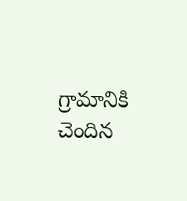గ్రామానికి చెందిన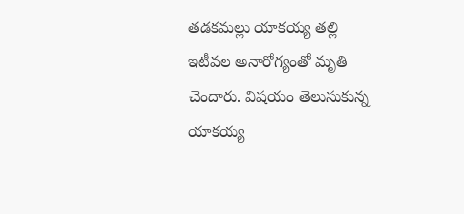తడకమల్లు యాకయ్య తల్లి ఇటీవల అనారోగ్యంతో మృతి చెందారు. విషయం తెలుసుకున్న యాకయ్య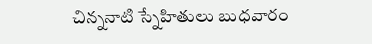చిన్ననాటి స్నేహితులు బుధవారం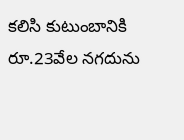కలిసి కుటుంబానికి రూ.23వేల నగదును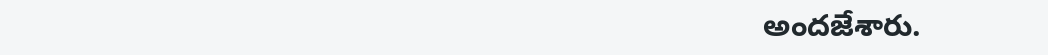అందజేశారు.